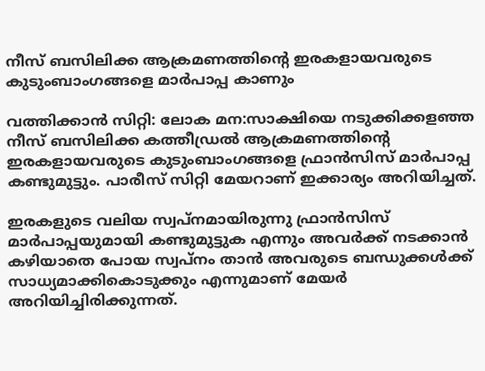നീസ് ബസിലിക്ക ആക്രമണത്തിന്റെ ഇരകളായവരുടെ കുടുംബാംഗങ്ങളെ മാര്‍പാപ്പ കാണും

വത്തിക്കാന്‍ സിറ്റി: ലോക മന:സാക്ഷിയെ നടുക്കിക്കളഞ്ഞ നീസ് ബസിലിക്ക കത്തീഡ്രല്‍ ആക്രമണത്തിന്റെ ഇരകളായവരുടെ കുടുംബാംഗങ്ങളെ ഫ്രാന്‍സിസ് മാര്‍പാപ്പ കണ്ടുമുട്ടും. പാരീസ് സിറ്റി മേയറാണ് ഇക്കാര്യം അറിയിച്ചത്.

ഇരകളുടെ വലിയ സ്വപ്‌നമായിരുന്നു ഫ്രാന്‍സിസ് മാര്‍പാപ്പയുമായി കണ്ടുമുട്ടുക എന്നും അവര്‍ക്ക് നടക്കാന്‍ കഴിയാതെ പോയ സ്വപ്‌നം താന്‍ അവരുടെ ബന്ധുക്കള്‍ക്ക് സാധ്യമാക്കികൊടുക്കും എന്നുമാണ് മേയര്‍ അറിയിച്ചിരിക്കുന്നത്.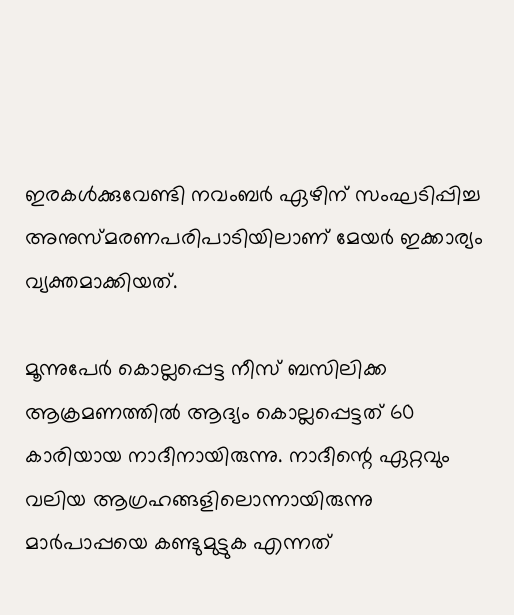ഇരകള്‍ക്കുവേണ്ടി നവംബര്‍ ഏഴിന് സംഘടിപ്പിച്ച അനുസ്മരണപരിപാടിയിലാണ് മേയര്‍ ഇക്കാര്യം വ്യക്തമാക്കിയത്.

മൂന്നുപേര്‍ കൊല്ലപ്പെട്ട നീസ് ബസിലിക്ക ആക്രമണത്തില്‍ ആദ്യം കൊല്ലപ്പെട്ടത് 60 കാരിയായ നാദീനായിരുന്നു. നാദീന്റെ ഏറ്റവും വലിയ ആഗ്രഹങ്ങളിലൊന്നായിരുന്നു മാര്‍പാപ്പയെ കണ്ടുമുട്ടുക എന്നത്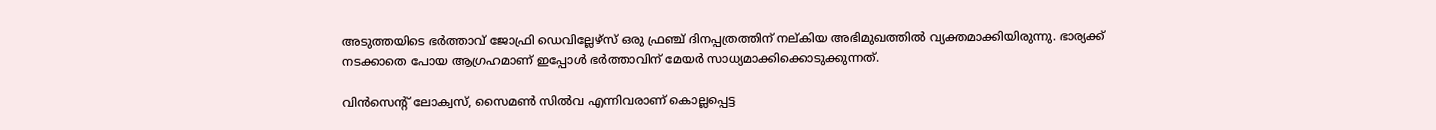അടുത്തയിടെ ഭര്‍ത്താവ് ജോഫ്രി ഡെവില്ലേഴ്‌സ് ഒരു ഫ്രഞ്ച് ദിനപ്പത്രത്തിന് നല്കിയ അഭിമുഖത്തില്‍ വ്യക്തമാക്കിയിരുന്നു. ഭാര്യക്ക് നടക്കാതെ പോയ ആഗ്രഹമാണ് ഇപ്പോള്‍ ഭര്‍ത്താവിന് മേയര്‍ സാധ്യമാക്കിക്കൊടുക്കുന്നത്.

വിന്‍സെന്റ് ലോക്വസ്, സൈമണ്‍ സില്‍വ എന്നിവരാണ് കൊല്ലപ്പെട്ട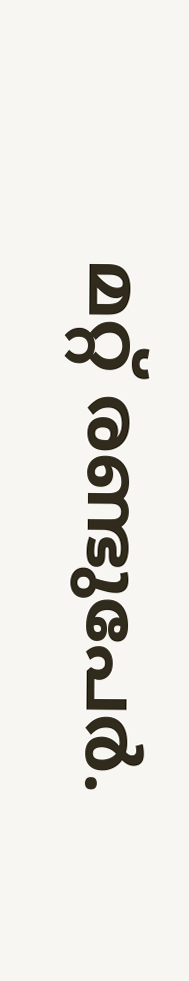മറ്റ് രണ്ടുപേര്‍.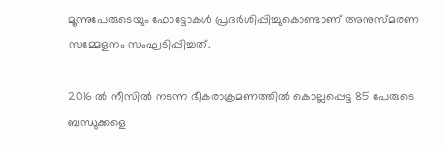മൂന്നുപേരുടെയും ഫോട്ടോകള്‍ പ്രദര്‍ശിപ്പിച്ചുകൊണ്ടാണ് അനുസ്മരണ സമ്മേളനം സംഘടിപ്പിച്ചത്.

2016 ല്‍ നീസില്‍ നടന്ന ഭീകരാക്രമണത്തില്‍ കൊല്ലപ്പെട്ട 85 പേരുടെ ബന്ധുക്കളെ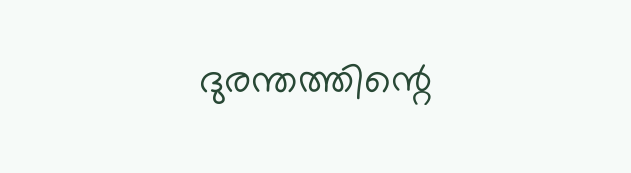ദുരന്തത്തിന്റെ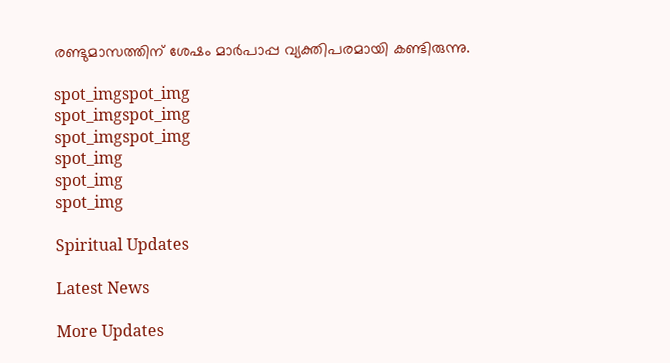രണ്ടുമാസത്തിന് ശേഷം മാര്‍പാപ്പ വ്യക്തിപരമായി കണ്ടിരുന്നു.

spot_imgspot_img
spot_imgspot_img
spot_imgspot_img
spot_img
spot_img
spot_img

Spiritual Updates

Latest News

More Updates